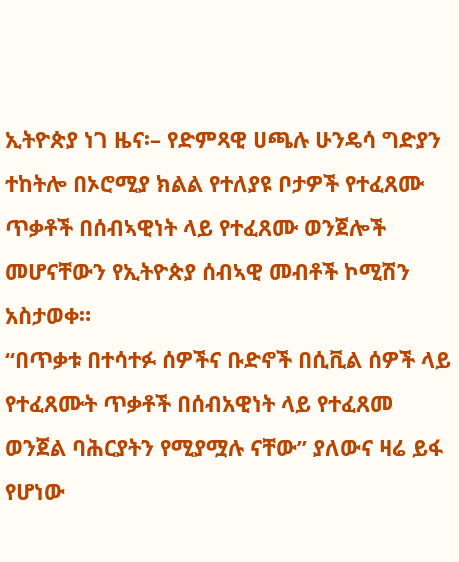ኢትዮጵያ ነገ ዜና፡– የድምጻዊ ሀጫሉ ሁንዴሳ ግድያን ተከትሎ በኦሮሚያ ክልል የተለያዩ ቦታዎች የተፈጸሙ ጥቃቶች በሰብኣዊነት ላይ የተፈጸሙ ወንጀሎች መሆናቸውን የኢትዮጵያ ሰብኣዊ መብቶች ኮሚሽን አስታወቀ።
“በጥቃቱ በተሳተፉ ሰዎችና ቡድኖች በሲቪል ሰዎች ላይ የተፈጸሙት ጥቃቶች በሰብአዊነት ላይ የተፈጸመ ወንጀል ባሕርያትን የሚያሟሉ ናቸው” ያለውና ዛሬ ይፋ የሆነው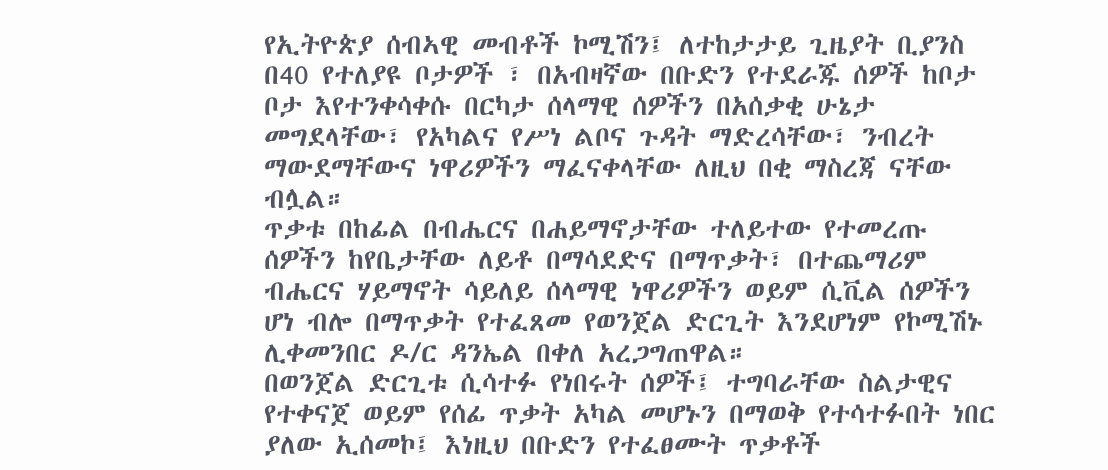የኢትዮጵያ ሰብኣዊ መብቶች ኮሚሽን፤ ለተከታታይ ጊዜያት ቢያንስ በ40 የተለያዩ ቦታዎች ፣ በአብዛኛው በቡድን የተደራጁ ሰዎች ከቦታ ቦታ እየተንቀሳቀሱ በርካታ ሰላማዊ ሰዎችን በአሰቃቂ ሁኔታ መግደላቸው፣ የአካልና የሥነ ልቦና ጉዳት ማድረሳቸው፣ ንብረት ማውደማቸውና ነዋሪዎችን ማፈናቀላቸው ለዚህ በቂ ማስረጃ ናቸው ብሏል።
ጥቃቱ በከፊል በብሔርና በሐይማኖታቸው ተለይተው የተመረጡ ሰዎችን ከየቤታቸው ለይቶ በማሳደድና በማጥቃት፣ በተጨማሪም ብሔርና ሃይማኖት ሳይለይ ሰላማዊ ነዋሪዎችን ወይም ሲቪል ሰዎችን ሆነ ብሎ በማጥቃት የተፈጸመ የወንጀል ድርጊት እንደሆነም የኮሚሽኑ ሊቀመንበር ዶ/ር ዳንኤል በቀለ አረጋግጠዋል።
በወንጀል ድርጊቱ ሲሳተፉ የነበሩት ሰዎች፤ ተግባራቸው ስልታዊና የተቀናጀ ወይም የሰፊ ጥቃት አካል መሆኑን በማወቅ የተሳተፉበት ነበር ያለው ኢሰመኮ፤ እነዚህ በቡድን የተፈፀሙት ጥቃቶች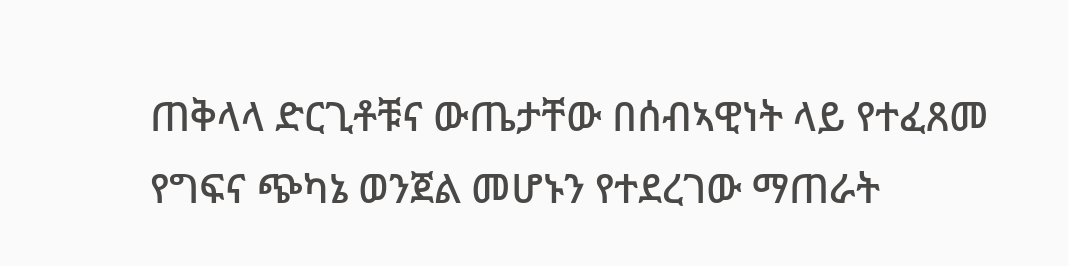ጠቅላላ ድርጊቶቹና ውጤታቸው በሰብኣዊነት ላይ የተፈጸመ የግፍና ጭካኔ ወንጀል መሆኑን የተደረገው ማጠራት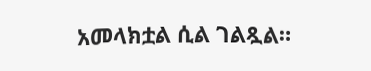አመላክቷል ሲል ገልጿል።